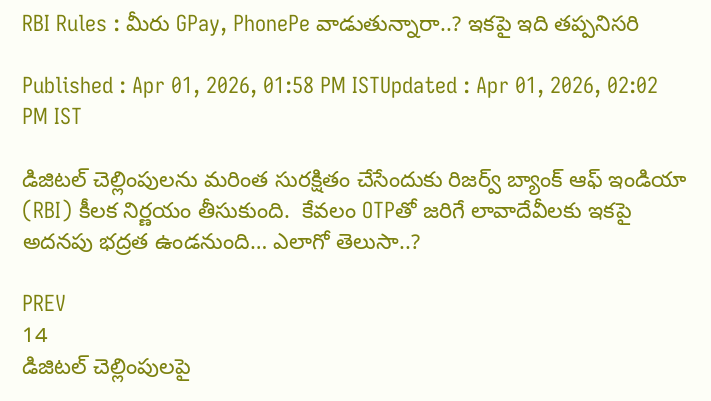RBI Rules : మీరు GPay, PhonePe వాడుతున్నారా..? ఇకపై ఇది తప్పనిసరి

Published : Apr 01, 2026, 01:58 PM ISTUpdated : Apr 01, 2026, 02:02 PM IST

డిజిటల్ చెల్లింపులను మరింత సురక్షితం చేసేందుకు రిజర్వ్ బ్యాంక్ ఆఫ్ ఇండియా (RBI) కీలక నిర్ణయం తీసుకుంది.  కేవలం OTPతో జరిగే లావాదేవీలకు ఇకపై అదనపు భద్రత ఉండనుంది… ఎలాగో తెలుసా..?

PREV
14
డిజిటల్ చెల్లింపులపై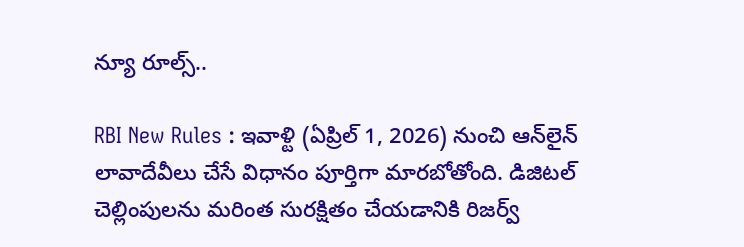న్యూ రూల్స్..

RBI New Rules : ఇవాళ్టి (ఏప్రిల్ 1, 2026) నుంచి ఆన్‌లైన్ లావాదేవీలు చేసే విధానం పూర్తిగా మారబోతోంది. డిజిటల్ చెల్లింపులను మరింత సురక్షితం చేయడానికి రిజర్వ్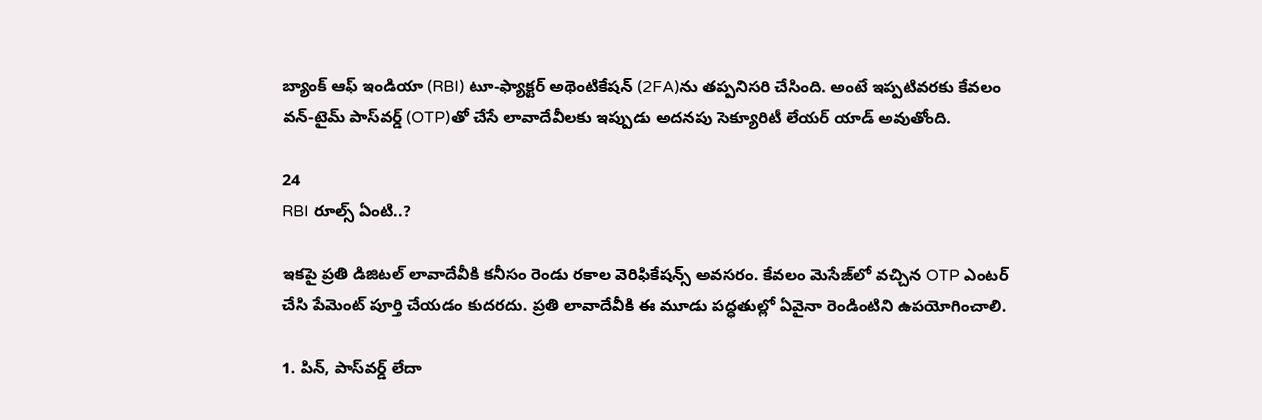బ్యాంక్ ఆఫ్ ఇండియా (RBI) టూ-ఫ్యాక్టర్ అథెంటికేషన్ (2FA)ను తప్పనిసరి చేసింది. అంటే ఇప్పటివరకు కేవలం వన్-టైమ్ పాస్‌వర్డ్ (OTP)తో చేసే లావాదేవీలకు ఇప్పుడు అదనపు సెక్యూరిటీ లేయర్ యాడ్ అవుతోంది.

24
RBI రూల్స్ ఏంటి..?

ఇకపై ప్రతి డిజిటల్ లావాదేవీకి కనీసం రెండు రకాల వెరిఫికేషన్స్ అవసరం. కేవలం మెసేజ్‌లో వచ్చిన OTP ఎంటర్ చేసి పేమెంట్ పూర్తి చేయడం కుదరదు. ప్రతి లావాదేవీకి ఈ మూడు పద్ధతుల్లో ఏవైనా రెండింటిని ఉపయోగించాలి.

1. పిన్, పాస్‌వర్డ్ లేదా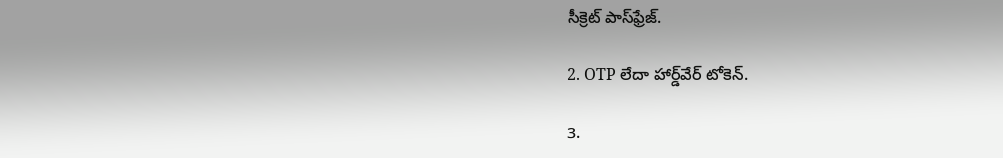సీక్రెట్ పాస్‌ఫ్రేజ్.

2. OTP లేదా హార్డ్‌వేర్ టోకెన్.

3.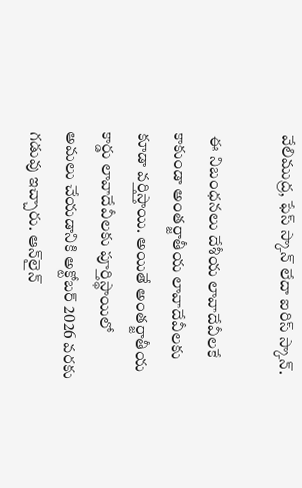వేలిముద్ర, ఫేస్ స్కాన్ లేదా ఐరిస్ స్కాన్.

 ఈ నిబంధనలు దేశీయ లావాదేవీలకే కాకుండా అంతర్జాతీయ లావాదేవీలకు కూడా వర్తిస్తాయి. అయితే అంతర్జాతీయ కార్డు లావాదేవీలకు పూర్తిస్థాయిలో అమలు చేయడానికి అక్టోబర్ 2026 వరకు గడువు ఇచ్చారు. ఆన్‌లైన్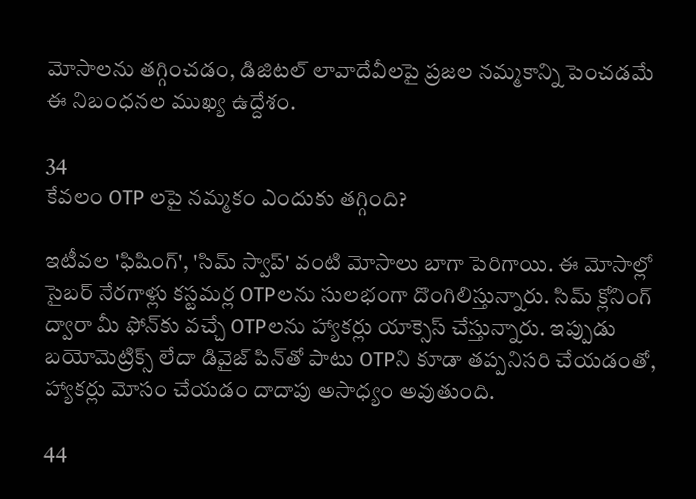మోసాలను తగ్గించడం, డిజిటల్ లావాదేవీలపై ప్రజల నమ్మకాన్ని పెంచడమే ఈ నిబంధనల ముఖ్య ఉద్దేశం.

34
కేవలం OTP లపై నమ్మకం ఎందుకు తగ్గింది?

ఇటీవల 'ఫిషింగ్', 'సిమ్ స్వాప్' వంటి మోసాలు బాగా పెరిగాయి. ఈ మోసాల్లో సైబర్ నేరగాళ్లు కస్టమర్ల OTPలను సులభంగా దొంగిలిస్తున్నారు. సిమ్ క్లోనింగ్ ద్వారా మీ ఫోన్‌కు వచ్చే OTPలను హ్యాకర్లు యాక్సెస్ చేస్తున్నారు. ఇప్పుడు బయోమెట్రిక్స్ లేదా డివైజ్ పిన్‌తో పాటు OTPని కూడా తప్పనిసరి చేయడంతో, హ్యాకర్లు మోసం చేయడం దాదాపు అసాధ్యం అవుతుంది.

44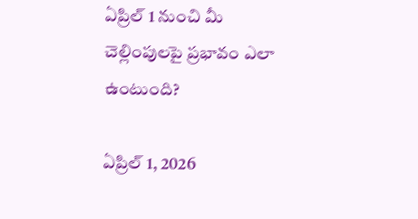ఏప్రిల్ 1 నుంచి మీ చెల్లింపులపై ప్రభావం ఎలా ఉంటుంది?

ఏప్రిల్ 1, 2026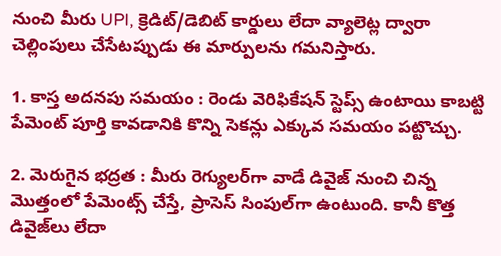నుంచి మీరు UPI, క్రెడిట్/డెబిట్ కార్డులు లేదా వ్యాలెట్ల ద్వారా చెల్లింపులు చేసేటప్పుడు ఈ మార్పులను గమనిస్తారు.

1. కాస్త అదనపు సమయం : రెండు వెరిఫికేషన్ స్టెప్స్ ఉంటాయి కాబట్టి పేమెంట్ పూర్తి కావడానికి కొన్ని సెకన్లు ఎక్కువ సమయం పట్టొచ్చు.

2. మెరుగైన భద్రత : మీరు రెగ్యులర్‌గా వాడే డివైజ్ నుంచి చిన్న మొత్తంలో పేమెంట్స్ చేస్తే, ప్రాసెస్ సింపుల్‌గా ఉంటుంది. కానీ కొత్త డివైజ్‌లు లేదా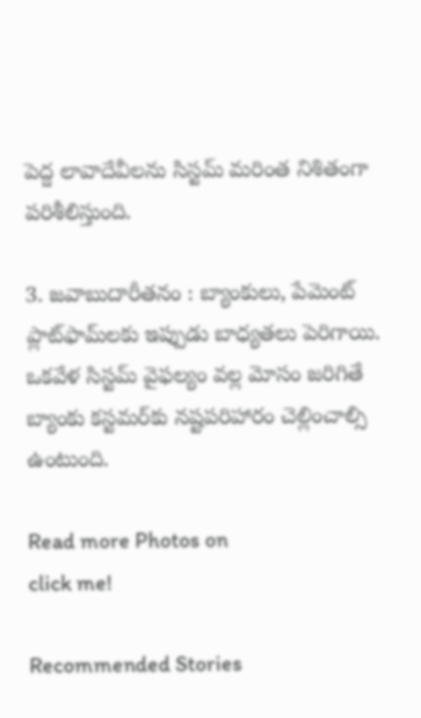పెద్ద లావాదేవీలను సిస్టమ్ మరింత నిశితంగా పరిశీలిస్తుంది.

3. జవాబుదారీతనం : బ్యాంకులు, పేమెంట్ ప్లాట్‌ఫామ్‌లకు ఇప్పుడు బాధ్యతలు పెరిగాయి. ఒకవేళ సిస్టమ్ వైఫల్యం వల్ల మోసం జరిగితే బ్యాంకు కస్టమర్‌కు నష్టపరిహారం చెల్లించాల్సి ఉంటుంది.

Read more Photos on
click me!

Recommended Stories